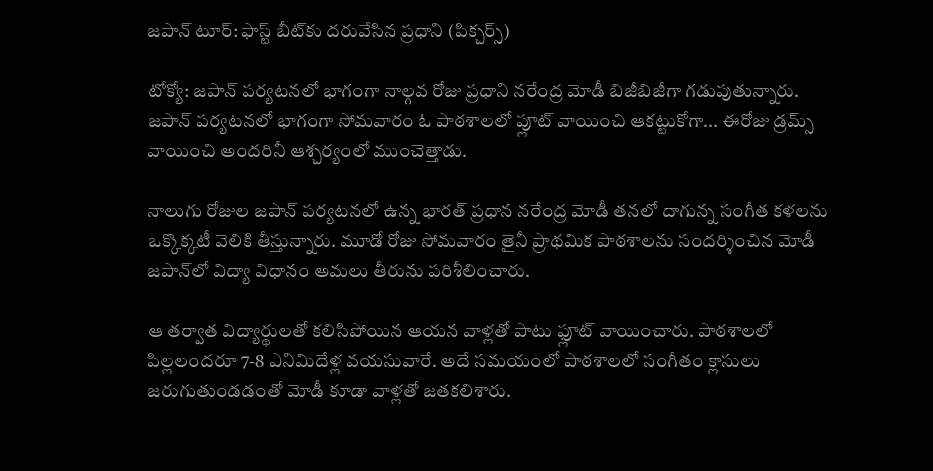జపాన్ టూర్: ఫాస్ట్ బీట్‌కు దరువేసిన ప్రధాని (పిక్చర్స్)

టోక్యో: జపాన్ పర్యటనలో భాగంగా నాల్గవ రోజు ప్రధాని నరేంద్ర మోడీ బిజీబిజీగా గడుపుతున్నారు. జపాన్ పర్యటనలో భాగంగా సోమవారం ఓ పాఠశాలలో ప్లూట్ వాయించి ఆకట్టుకోగా... ఈరోజు డ్రమ్స్ వాయించి అందరినీ ఆశ్చర్యంలో ముంచెత్తాడు.

నాలుగు రోజుల జపాన్ పర్యటనలో ఉన్న భారత్ ప్రధాన నరేంద్ర మోడీ తనలో దాగున్న సంగీత కళలను ఒక్కొక్కటీ వెలికి తీస్తున్నారు. మూడో రోజు సోమవారం తైనీ ప్రాథమిక పాఠశాలను సందర్శించిన మోడీ జపాన్‌లో విద్యా విధానం అమలు తీరును పరిశీలించారు.

ఆ తర్వాత విద్యార్థులతో కలిసిపోయిన ఆయన వాళ్లతో పాటు ఫ్లూట్ వాయించారు. పాఠశాలలో పిల్లలందరూ 7-8 ఎనిమిదేళ్ల వయసువారే. అదే సమయంలో పాఠశాలలో సంగీతం క్లాసులు జరుగుతుండడంతో మోడీ కూడా వాళ్లతో జతకలిశారు.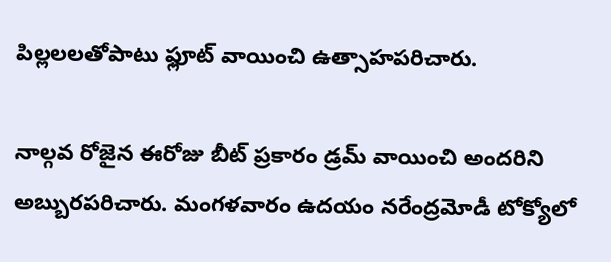పిల్లలలతోపాటు ఫ్లూట్ వాయించి ఉత్సాహపరిచారు.

నాల్గవ రోజైన ఈరోజు బీట్ ప్రకారం డ్రమ్ వాయించి అందరిని అబ్బురపరిచారు. మంగళవారం ఉదయం నరేంద్రమోడీ టోక్యోలో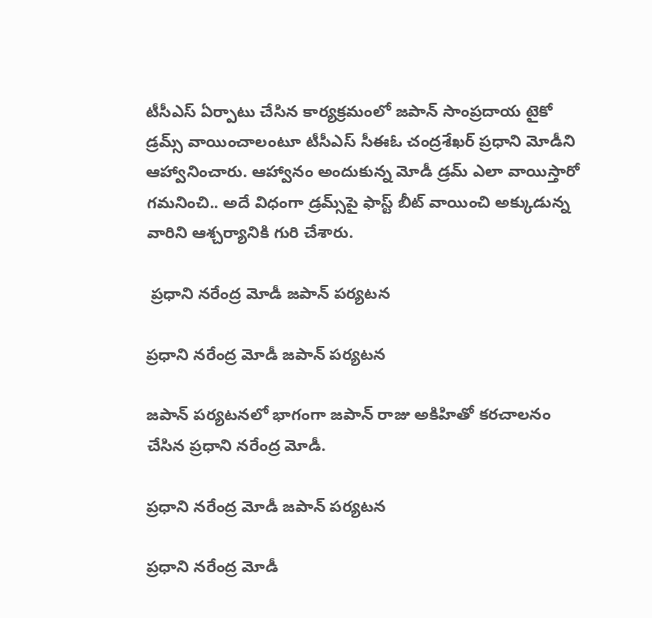టీసీఎస్ ఏర్పాటు చేసిన కార్యక్రమంలో జపాన్ సాంప్రదాయ టైకో డ్రమ్స్ వాయించాలంటూ టీసీఎస్ సీఈఓ చంద్రశేఖర్ ప్రధాని మోడీని ఆహ్వానించారు. ఆహ్వానం అందుకున్న మోడీ డ్రమ్ ఎలా వాయిస్తారో గమనించి.. అదే విధంగా డ్రమ్స్‌పై ఫాస్ట్ బీట్ వాయించి అక్కుడున్న వారిని ఆశ్చర్యానికి గురి చేశారు.

 ప్రధాని నరేంద్ర మోడీ జపాన్ పర్యటన

ప్రధాని నరేంద్ర మోడీ జపాన్ పర్యటన

జపాన్ పర్యటనలో భాగంగా జపాన్ రాజు అకిహితో కరచాలనం చేసిన ప్రధాని నరేంద్ర మోడీ.

ప్రధాని నరేంద్ర మోడీ జపాన్ పర్యటన

ప్రధాని నరేంద్ర మోడీ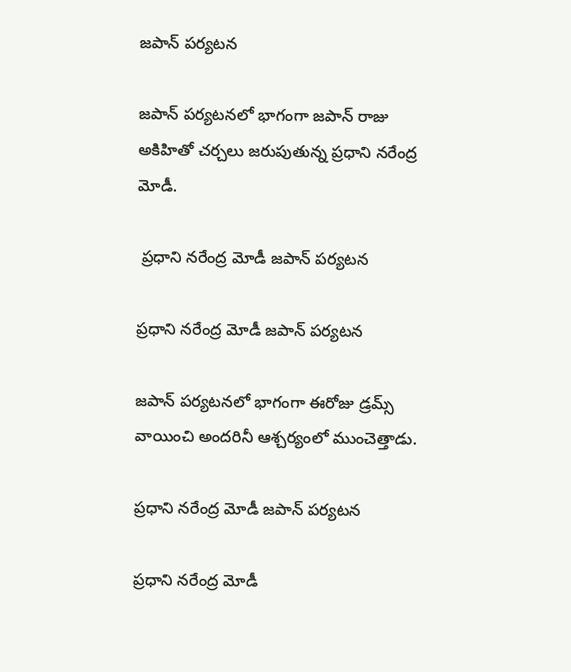జపాన్ పర్యటన

జపాన్ పర్యటనలో భాగంగా జపాన్ రాజు అకిహితో చర్చలు జరుపుతున్న ప్రధాని నరేంద్ర మోడీ.

 ప్రధాని నరేంద్ర మోడీ జపాన్ పర్యటన

ప్రధాని నరేంద్ర మోడీ జపాన్ పర్యటన

జపాన్ పర్యటనలో భాగంగా ఈరోజు డ్రమ్స్ వాయించి అందరినీ ఆశ్చర్యంలో ముంచెత్తాడు.

ప్రధాని నరేంద్ర మోడీ జపాన్ పర్యటన

ప్రధాని నరేంద్ర మోడీ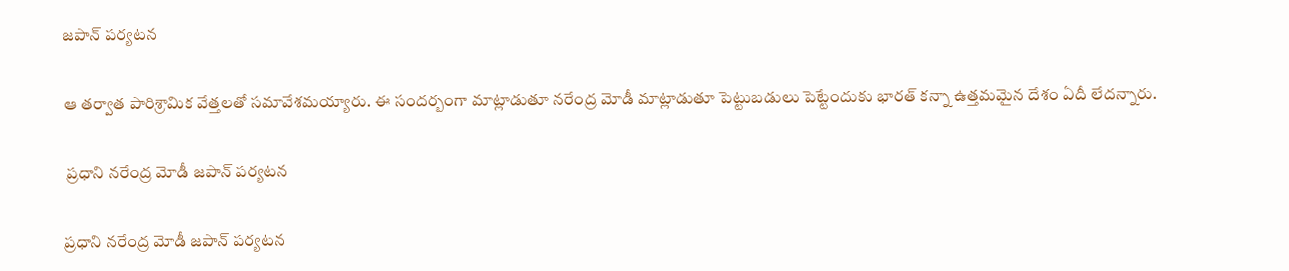జపాన్ పర్యటన

ఆ తర్వాత పారిశ్రామిక వేత్తలతో సమావేశమయ్యారు. ఈ సందర్బంగా మాట్లాడుతూ నరేంద్ర మోడీ మాట్లాడుతూ పెట్టుబడులు పెట్టేందుకు భారత్ కన్నా ఉత్తమమైన దేశం ఏదీ లేదన్నారు.

 ప్రధాని నరేంద్ర మోడీ జపాన్ పర్యటన

ప్రధాని నరేంద్ర మోడీ జపాన్ పర్యటన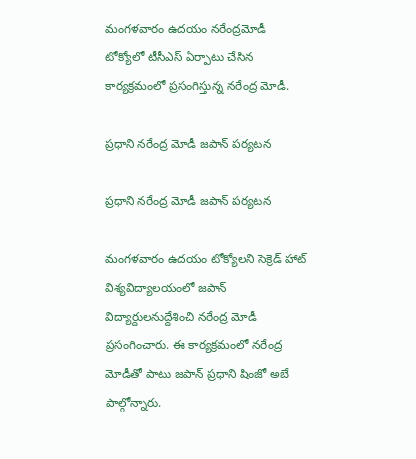మంగళవారం ఉదయం నరేంద్రమోడీ టోక్యోలో టీసీఎస్ ఏర్పాటు చేసిన కార్యక్రమంలో ప్రసంగిస్తున్న నరేంద్ర మోడీ.

ప్రధాని నరేంద్ర మోడీ జపాన్ పర్యటన

ప్రధాని నరేంద్ర మోడీ జపాన్ పర్యటన

మంగళవారం ఉదయం టోక్యోలని సెక్రెడ్ హాట్ విశ్యవిద్యాలయంలో జపాన్ విద్యార్దులనుద్దేశించి నరేంద్ర మోడీ ప్రసంగించారు. ఈ కార్యక్రమంలో నరేంద్ర మోడీతో పాటు జపాన్ ప్రధాని షింజో అబే పాల్గోన్నారు.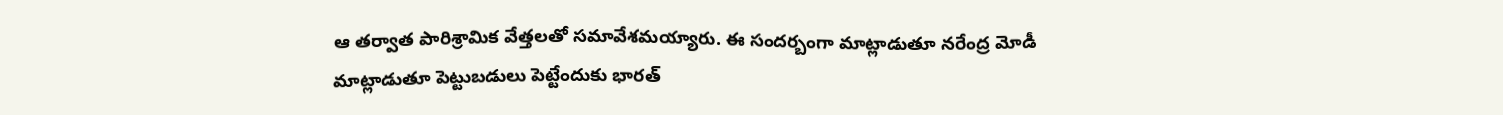ఆ తర్వాత పారిశ్రామిక వేత్తలతో సమావేశమయ్యారు. ఈ సందర్బంగా మాట్లాడుతూ నరేంద్ర మోడీ మాట్లాడుతూ పెట్టుబడులు పెట్టేందుకు భారత్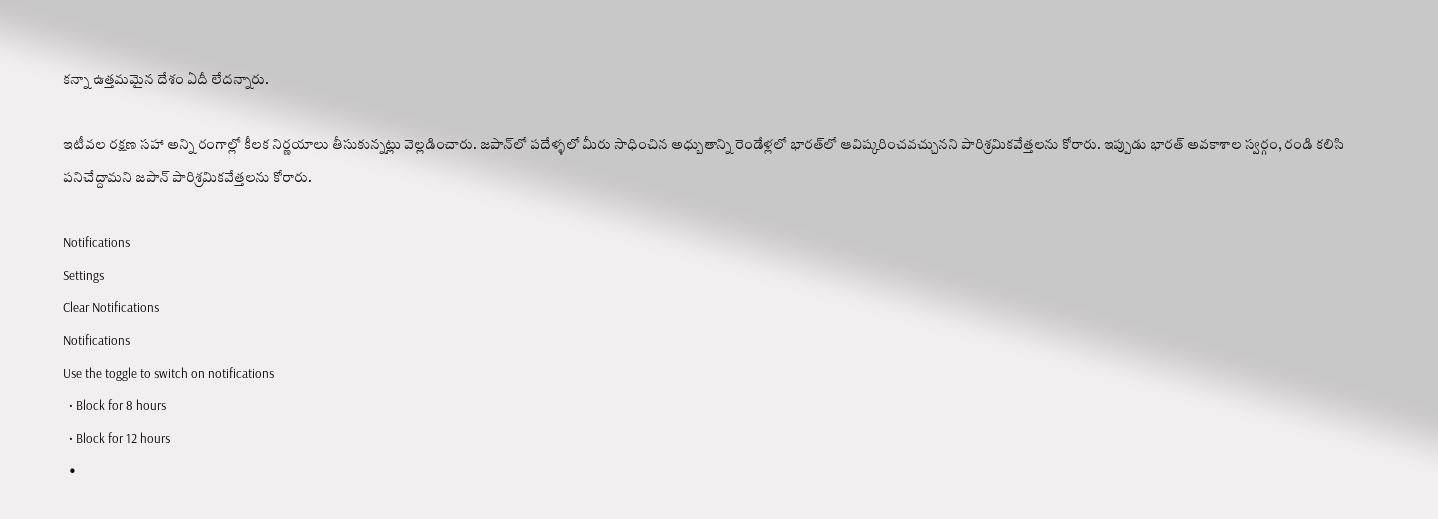కన్నా ఉత్తమమైన దేశం ఏదీ లేదన్నారు.

ఇటీవల రక్షణ సహా అన్ని రంగాల్లో కీలక నిర్ణయాలు తీసుకున్నట్లు వెల్లడించారు. జపాన్‌లో పదేళ్ళలో మీరు సాధించిన అధ్బుతాన్ని రెండేళ్లలో భారత్‌లో ఆవిష్కరించవచ్చునని పారిశ్రమికవేత్తలను కోరారు. ఇప్పుడు భారత్ అవకాశాల స్వర్గం, రండి కలిసి పనిచేద్దామని జపాన్ పారిశ్రమికవేత్తలను కోరారు.

Notifications
Settings
Clear Notifications
Notifications
Use the toggle to switch on notifications
  • Block for 8 hours
  • Block for 12 hours
  •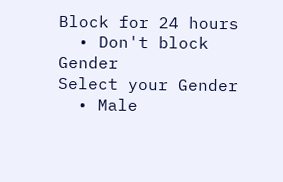Block for 24 hours
  • Don't block
Gender
Select your Gender
  • Male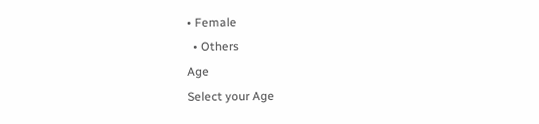• Female
  • Others
Age
Select your Age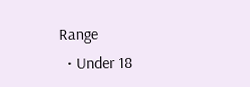Range
  • Under 18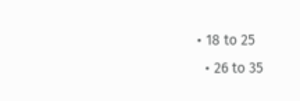• 18 to 25
  • 26 to 35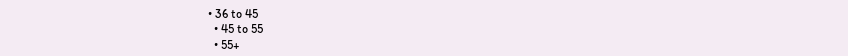• 36 to 45
  • 45 to 55
  • 55+